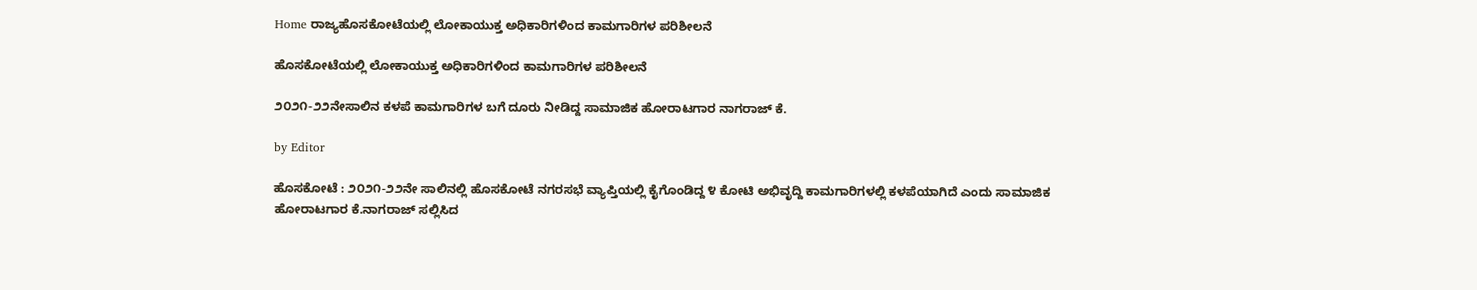Home ರಾಜ್ಯಹೊಸಕೋಟೆಯಲ್ಲಿ ಲೋಕಾಯುಕ್ತ ಅಧಿಕಾರಿಗಳಿಂದ ಕಾಮಗಾರಿಗಳ ಪರಿಶೀಲನೆ

ಹೊಸಕೋಟೆಯಲ್ಲಿ ಲೋಕಾಯುಕ್ತ ಅಧಿಕಾರಿಗಳಿಂದ ಕಾಮಗಾರಿಗಳ ಪರಿಶೀಲನೆ

೨೦೨೧-೨೨ನೇಸಾಲಿನ ಕಳಪೆ ಕಾಮಗಾರಿಗಳ ಬಗೆ ದೂರು ನೀಡಿದ್ದ ಸಾಮಾಜಿಕ ಹೋರಾಟಗಾರ ನಾಗರಾಜ್ ಕೆ.

by Editor

ಹೊಸಕೋಟೆ : ೨೦೨೧-೨೨ನೇ ಸಾಲಿನಲ್ಲಿ ಹೊಸಕೋಟೆ ನಗರಸಭೆ ವ್ಯಾಪ್ತಿಯಲ್ಲಿ ಕೈಗೊಂಡಿದ್ದ ೪ ಕೋಟಿ ಅಭಿವೃದ್ದಿ ಕಾಮಗಾರಿಗಳಲ್ಲಿ ಕಳಪೆಯಾಗಿದೆ ಎಂದು ಸಾಮಾಜಿಕ ಹೋರಾಟಗಾರ ಕೆ.ನಾಗರಾಜ್ ಸಲ್ಲಿಸಿದ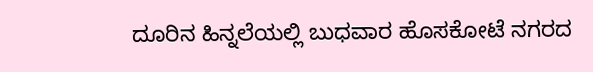ದೂರಿನ ಹಿನ್ನಲೆಯಲ್ಲಿ ಬುಧವಾರ ಹೊಸಕೋಟೆ ನಗರದ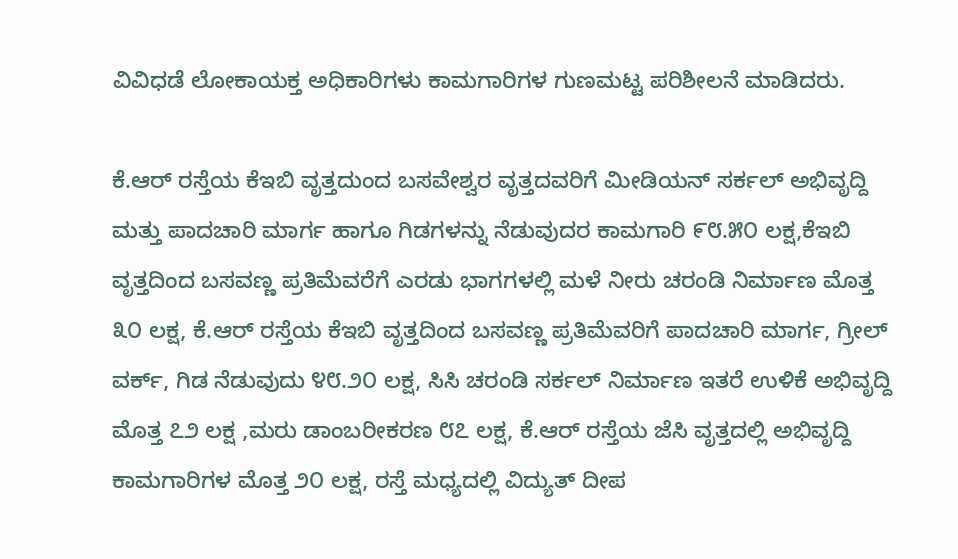ವಿವಿಧಡೆ ಲೋಕಾಯಕ್ತ ಅಧಿಕಾರಿಗಳು ಕಾಮಗಾರಿಗಳ ಗುಣಮಟ್ಟ ಪರಿಶೀಲನೆ ಮಾಡಿದರು.

ಕೆ.ಆರ್ ರಸ್ತೆಯ ಕೆಇಬಿ ವೃತ್ತದುಂದ ಬಸವೇಶ್ವರ ವೃತ್ತದವರಿಗೆ ಮೀಡಿಯನ್ ಸರ್ಕಲ್ ಅಭಿವೃದ್ದಿ ಮತ್ತು ಪಾದಚಾರಿ ಮಾರ್ಗ ಹಾಗೂ ಗಿಡಗಳನ್ನು ನೆಡುವುದರ ಕಾಮಗಾರಿ ೯೮.೫೦ ಲಕ್ಷ,ಕೆಇಬಿ ವೃತ್ತದಿಂದ ಬಸವಣ್ಣ ಪ್ರತಿಮೆವರೆಗೆ ಎರಡು ಭಾಗಗಳಲ್ಲಿ ಮಳೆ ನೀರು ಚರಂಡಿ ನಿರ್ಮಾಣ ಮೊತ್ತ ೩೦ ಲಕ್ಷ, ಕೆ.ಆರ್ ರಸ್ತೆಯ ಕೆಇಬಿ ವೃತ್ತದಿಂದ ಬಸವಣ್ಣ ಪ್ರತಿಮೆವರಿಗೆ ಪಾದಚಾರಿ ಮಾರ್ಗ, ಗ್ರೀಲ್ ವರ್ಕ್, ಗಿಡ ನೆಡುವುದು ೪೮.೨೦ ಲಕ್ಷ, ಸಿಸಿ ಚರಂಡಿ ಸರ್ಕಲ್ ನಿರ್ಮಾಣ ಇತರೆ ಉಳಿಕೆ ಅಭಿವೃದ್ದಿ ಮೊತ್ತ ೭೨ ಲಕ್ಷ ,ಮರು ಡಾಂಬರೀಕರಣ ೮೭ ಲಕ್ಷ, ಕೆ.ಆರ್ ರಸ್ತೆಯ ಜೆಸಿ ವೃತ್ತದಲ್ಲಿ ಅಭಿವೃದ್ದಿ ಕಾಮಗಾರಿಗಳ ಮೊತ್ತ ೨೦ ಲಕ್ಷ, ರಸ್ತೆ ಮಧ್ಯದಲ್ಲಿ ವಿದ್ಯುತ್ ದೀಪ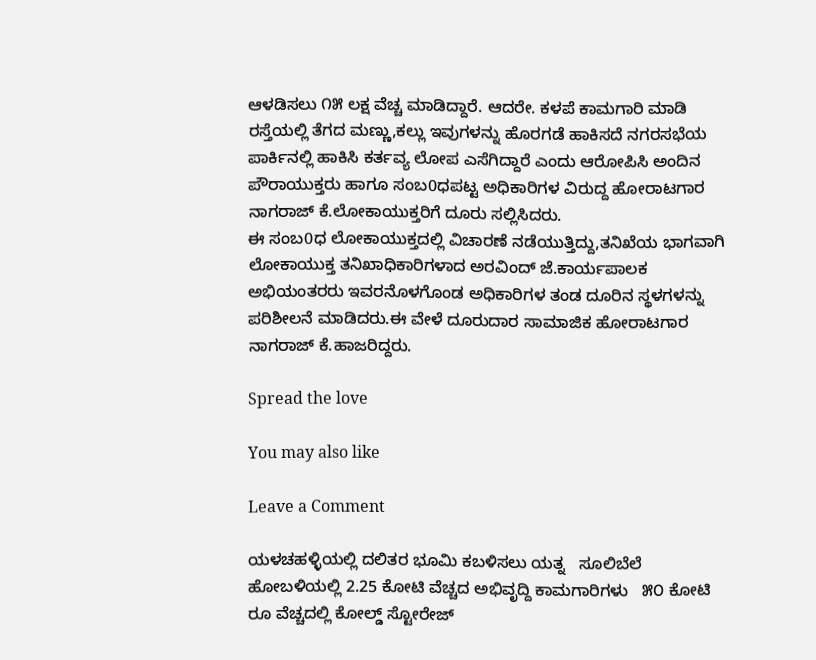ಆಳಡಿಸಲು ೧೫ ಲಕ್ಷ ವೆಚ್ಚ ಮಾಡಿದ್ದಾರೆ. ಆದರೇ. ಕಳಪೆ ಕಾಮಗಾರಿ ಮಾಡಿ ರಸ್ತೆಯಲ್ಲಿ ತೆಗದ ಮಣ್ಣು,ಕಲ್ಲು ಇವುಗಳನ್ನು ಹೊರಗಡೆ ಹಾಕಿಸದೆ ನಗರಸಭೆಯ ಪಾರ್ಕಿನಲ್ಲಿ ಹಾಕಿಸಿ ಕರ್ತವ್ಯ ಲೋಪ ಎಸೆಗಿದ್ದಾರೆ ಎಂದು ಆರೋಪಿಸಿ ಅಂದಿನ ಪೌರಾಯುಕ್ತರು ಹಾಗೂ ಸಂಬ0ಧಪಟ್ಟ ಅಧಿಕಾರಿಗಳ ವಿರುದ್ದ ಹೋರಾಟಗಾರ ನಾಗರಾಜ್ ಕೆ.ಲೋಕಾಯುಕ್ತರಿಗೆ ದೂರು ಸಲ್ಲಿಸಿದರು.
ಈ ಸಂಬ0ಧ ಲೋಕಾಯುಕ್ತದಲ್ಲಿ ವಿಚಾರಣೆ ನಡೆಯುತ್ತಿದ್ದು,ತನಿಖೆಯ ಭಾಗವಾಗಿ ಲೋಕಾಯುಕ್ತ ತನಿಖಾಧಿಕಾರಿಗಳಾದ ಅರವಿಂದ್ ಜೆ.ಕಾರ್ಯಪಾಲಕ ಅಭಿಯಂತರರು ಇವರನೊಳಗೊಂಡ ಅಧಿಕಾರಿಗಳ ತಂಡ ದೂರಿನ ಸ್ಥಳಗಳನ್ನು ಪರಿಶೀಲನೆ ಮಾಡಿದರು.ಈ ವೇಳೆ ದೂರುದಾರ ಸಾಮಾಜಿಕ ಹೋರಾಟಗಾರ ನಾಗರಾಜ್ ಕೆ.ಹಾಜರಿದ್ದರು.

Spread the love

You may also like

Leave a Comment

ಯಳಚಹಳ್ಳಿಯಲ್ಲಿ ದಲಿತರ ಭೂಮಿ ಕಬಳಿಸಲು ಯತ್ನ   ಸೂಲಿಬೆಲೆ ಹೋಬಳಿಯಲ್ಲಿ 2.25 ಕೋಟಿ ವೆಚ್ಚದ ಅಭಿವೃದ್ದಿ ಕಾಮಗಾರಿಗಳು   ೫೦ ಕೋಟಿ ರೂ ವೆಚ್ಚದಲ್ಲಿ ಕೋಲ್ಡ್ ಸ್ಟೋರೇಜ್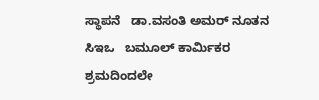ಸ್ಥಾಪನೆ   ಡಾ.ವಸಂತಿ ಅಮರ್ ನೂತನ ಸಿಇಒ   ಬಮೂಲ್ ಕಾರ್ಮಿಕರ ಶ್ರಮದಿಂದಲೇ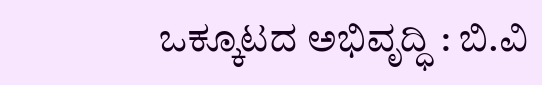ಒಕ್ಕೂಟದ ಅಭಿವೃದ್ಧಿ : ಬಿ.ವಿ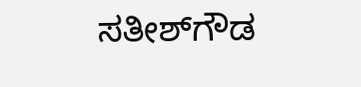ಸತೀಶ್‌ಗೌಡ